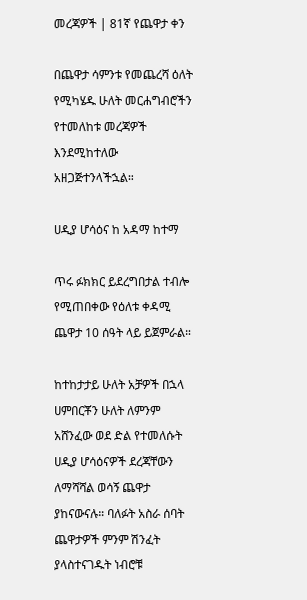መረጃዎች | 81ኛ የጨዋታ ቀን

በጨዋታ ሳምንቱ የመጨረሻ ዕለት የሚካሄዱ ሁለት መርሐግብሮችን የተመለከቱ መረጃዎች እንደሚከተለው አዘጋጅተንላችኋል።

ሀዲያ ሆሳዕና ከ አዳማ ከተማ

ጥሩ ፉክክር ይደረግበታል ተብሎ የሚጠበቀው የዕለቱ ቀዳሚ ጨዋታ 10 ሰዓት ላይ ይጀምራል።

ከተከታታይ ሁለት አቻዎች በኋላ ሀምበርቾን ሁለት ለምንም አሸንፈው ወደ ድል የተመለሱት ሀዲያ ሆሳዕናዎች ደረጃቸውን ለማሻሻል ወሳኝ ጨዋታ ያከናውናሉ። ባለፉት አስራ ሰባት ጨዋታዎች ምንም ሽንፈት ያላስተናገዱት ነብሮቹ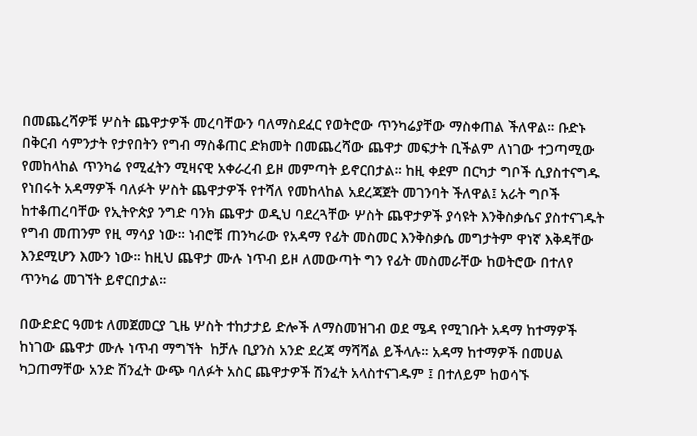በመጨረሻዎቹ ሦስት ጨዋታዎች መረባቸውን ባለማስደፈር የወትሮው ጥንካሬያቸው ማስቀጠል ችለዋል። ቡድኑ በቅርብ ሳምንታት የታየበትን የግብ ማስቆጠር ድክመት በመጨረሻው ጨዋታ መፍታት ቢችልም ለነገው ተጋጣሚው የመከላከል ጥንካሬ የሚፈትን ሚዛናዊ አቀራረብ ይዞ መምጣት ይኖርበታል። ከዚ ቀደም በርካታ ግቦች ሲያስተናግዱ የነበሩት አዳማዎች ባለፉት ሦስት ጨዋታዎች የተሻለ የመከላከል አደረጃጀት መገንባት ችለዋል፤ አራት ግቦች ከተቆጠረባቸው የኢትዮጵያ ንግድ ባንክ ጨዋታ ወዲህ ባደረጓቸው ሦስት ጨዋታዎች ያሳዩት እንቅስቃሴና ያስተናገዱት የግብ መጠንም የዚ ማሳያ ነው። ነብሮቹ ጠንካራው የአዳማ የፊት መስመር እንቅስቃሴ መግታትም ዋነኛ እቅዳቸው እንደሚሆን እሙን ነው። ከዚህ ጨዋታ ሙሉ ነጥብ ይዞ ለመውጣት ግን የፊት መስመራቸው ከወትሮው በተለየ ጥንካሬ መገኘት ይኖርበታል።

በውድድር ዓመቱ ለመጀመርያ ጊዜ ሦስት ተከታታይ ድሎች ለማስመዝገብ ወደ ሜዳ የሚገቡት አዳማ ከተማዎች ከነገው ጨዋታ ሙሉ ነጥብ ማግኘት  ከቻሉ ቢያንስ አንድ ደረጃ ማሻሻል ይችላሉ። አዳማ ከተማዎች በመሀል ካጋጠማቸው አንድ ሽንፈት ውጭ ባለፉት አስር ጨዋታዎች ሽንፈት አላስተናገዱም ፤ በተለይም ከወሳኙ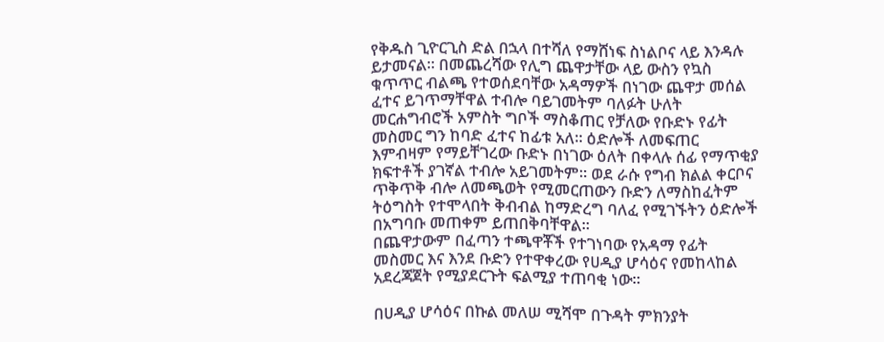የቅዱስ ጊዮርጊስ ድል በኋላ በተሻለ የማሸነፍ ስነልቦና ላይ እንዳሉ ይታመናል። በመጨረሻው የሊግ ጨዋታቸው ላይ ውስን የኳስ ቁጥጥር ብልጫ የተወሰደባቸው አዳማዎች በነገው ጨዋታ መሰል ፈተና ይገጥማቸዋል ተብሎ ባይገመትም ባለፉት ሁለት መርሐግብሮች አምስት ግቦች ማስቆጠር የቻለው የቡድኑ የፊት መስመር ግን ከባድ ፈተና ከፊቱ አለ። ዕድሎች ለመፍጠር እምብዛም የማይቸገረው ቡድኑ በነገው ዕለት በቀላሉ ሰፊ የማጥቂያ ክፍተቶች ያገኛል ተብሎ አይገመትም። ወደ ራሱ የግብ ክልል ቀርቦና ጥቅጥቅ ብሎ ለመጫወት የሚመርጠውን ቡድን ለማስከፈትም ትዕግስት የተሞላበት ቅብብል ከማድረግ ባለፈ የሚገኙትን ዕድሎች በአግባቡ መጠቀም ይጠበቅባቸዋል።
በጨዋታውም በፈጣን ተጫዋቾች የተገነባው የአዳማ የፊት መስመር እና እንደ ቡድን የተዋቀረው የሀዲያ ሆሳዕና የመከላከል አደረጃጀት የሚያደርጉት ፍልሚያ ተጠባቂ ነው።

በሀዲያ ሆሳዕና በኩል መለሠ ሚሻሞ በጉዳት ምክንያት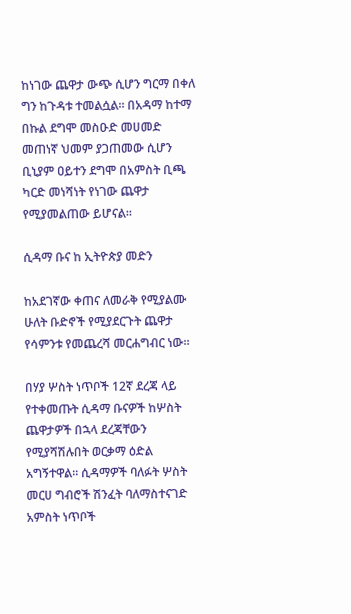ከነገው ጨዋታ ውጭ ሲሆን ግርማ በቀለ ግን ከጉዳቱ ተመልሷል። በአዳማ ከተማ በኩል ደግሞ መስዑድ መሀመድ መጠነኛ ህመም ያጋጠመው ሲሆን ቢኒያም ዐይተን ደግሞ በአምስት ቢጫ ካርድ መነሻነት የነገው ጨዋታ የሚያመልጠው ይሆናል።

ሲዳማ ቡና ከ ኢትዮጵያ መድን

ከአደገኛው ቀጠና ለመራቅ የሚያልሙ ሁለት ቡድኖች የሚያደርጉት ጨዋታ የሳምንቱ የመጨረሻ መርሐግብር ነው።

በሃያ ሦስት ነጥቦች 12ኛ ደረጃ ላይ የተቀመጡት ሲዳማ ቡናዎች ከሦስት ጨዋታዎች በኋላ ደረጃቸውን የሚያሻሽሉበት ወርቃማ ዕድል አግኝተዋል። ሲዳማዎች ባለፉት ሦስት መርሀ ግብሮች ሽንፈት ባለማስተናገድ አምስት ነጥቦች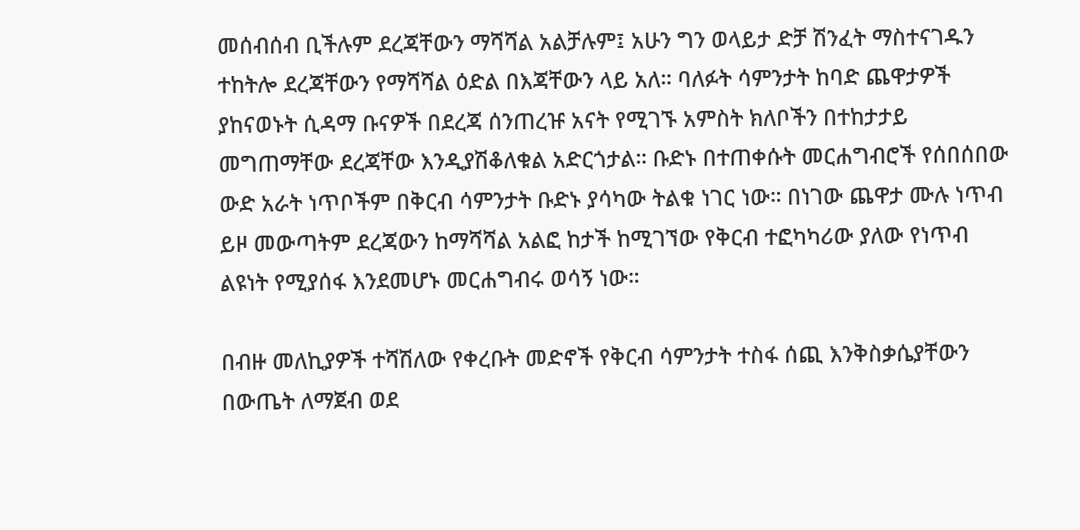መሰብሰብ ቢችሉም ደረጃቸውን ማሻሻል አልቻሉም፤ አሁን ግን ወላይታ ድቻ ሽንፈት ማስተናገዱን ተከትሎ ደረጃቸውን የማሻሻል ዕድል በእጃቸውን ላይ አለ። ባለፉት ሳምንታት ከባድ ጨዋታዎች ያከናወኑት ሲዳማ ቡናዎች በደረጃ ሰንጠረዡ አናት የሚገኙ አምስት ክለቦችን በተከታታይ መግጠማቸው ደረጃቸው እንዲያሽቆለቁል አድርጎታል። ቡድኑ በተጠቀሱት መርሐግብሮች የሰበሰበው ውድ አራት ነጥቦችም በቅርብ ሳምንታት ቡድኑ ያሳካው ትልቁ ነገር ነው። በነገው ጨዋታ ሙሉ ነጥብ ይዞ መውጣትም ደረጃውን ከማሻሻል አልፎ ከታች ከሚገኘው የቅርብ ተፎካካሪው ያለው የነጥብ ልዩነት የሚያሰፋ እንደመሆኑ መርሐግብሩ ወሳኝ ነው።

በብዙ መለኪያዎች ተሻሽለው የቀረቡት መድኖች የቅርብ ሳምንታት ተስፋ ሰጪ እንቅስቃሴያቸውን በውጤት ለማጀብ ወደ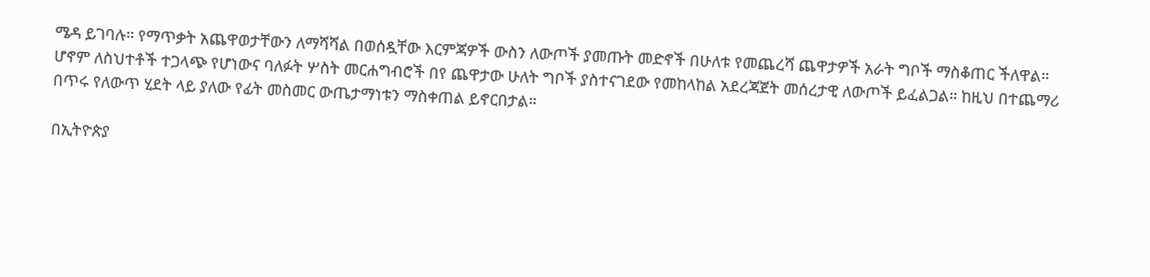ሜዳ ይገባሉ። የማጥቃት አጨዋወታቸውን ለማሻሻል በወሰዷቸው እርምጃዎች ውስን ለውጦች ያመጡት መድኖች በሁለቱ የመጨረሻ ጨዋታዎች አራት ግቦች ማስቆጠር ችለዋል። ሆኖም ለስህተቶች ተጋላጭ የሆነውና ባለፉት ሦስት መርሐግብሮች በየ ጨዋታው ሁለት ግቦች ያስተናገደው የመከላከል አደረጃጀት መሰረታዊ ለውጦች ይፈልጋል። ከዚህ በተጨማሪ በጥሩ የለውጥ ሂደት ላይ ያለው የፊት መስመር ውጤታማነቱን ማስቀጠል ይኖርበታል።

በኢትዮጵያ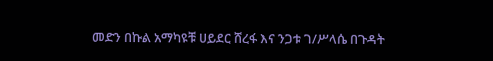መድን በኩል አማካዩቹ ሀይደር ሸረፋ እና ንጋቱ ገ/ሥላሴ በጉዳት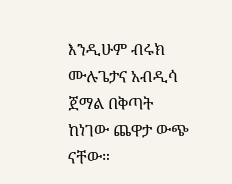እንዲሁም ብሩክ ሙሉጌታና አብዲሳ ጀማል በቅጣት ከነገው ጨዋታ ውጭ ናቸው።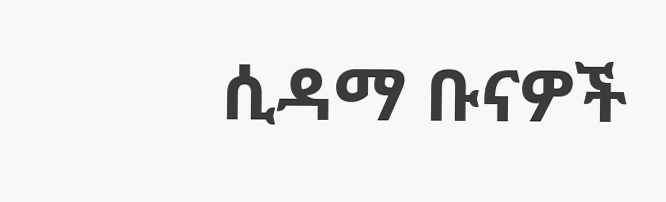ሲዳማ ቡናዎች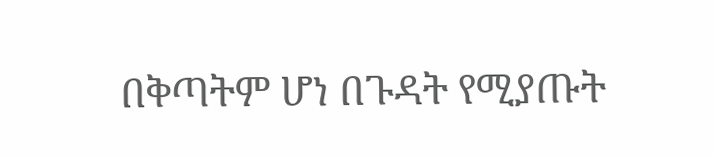በቅጣትም ሆነ በጉዳት የሚያጡት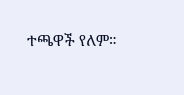ተጫዋች የለም።